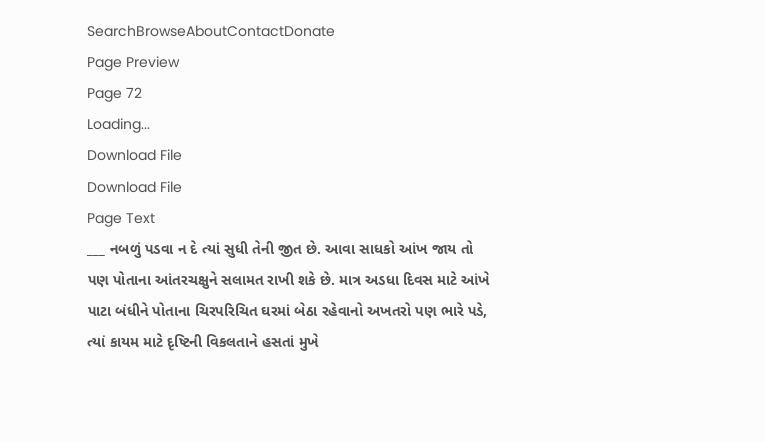SearchBrowseAboutContactDonate
Page Preview
Page 72
Loading...
Download File
Download File
Page Text
___ નબળું પડવા ન દે ત્યાં સુધી તેની જીત છે. આવા સાધકો આંખ જાય તો પણ પોતાના આંતરચક્ષુને સલામત રાખી શકે છે. માત્ર અડધા દિવસ માટે આંખે પાટા બંધીને પોતાના ચિરપરિચિત ઘરમાં બેઠા રહેવાનો અખતરો પણ ભારે પડે, ત્યાં કાયમ માટે દૃષ્ટિની વિકલતાને હસતાં મુખે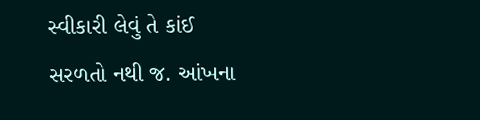સ્વીકારી લેવું તે કાંઈ સરળતો નથી જ. આંખના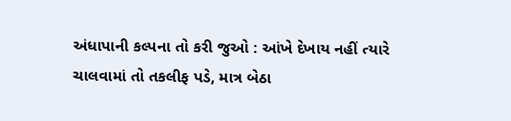અંધાપાની કલ્પના તો કરી જુઓ : આંખે દેખાય નહીં ત્યારે ચાલવામાં તો તકલીફ પડે, માત્ર બેઠા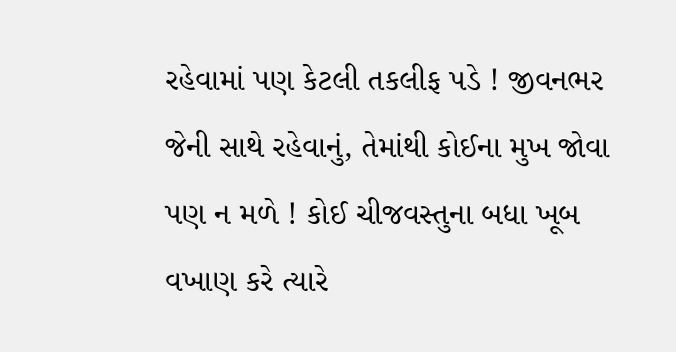રહેવામાં પણ કેટલી તકલીફ પડે ! જીવનભર જેની સાથે રહેવાનું, તેમાંથી કોઈના મુખ જોવા પણ ન મળે ! કોઈ ચીજવસ્તુના બધા ખૂબ વખાણ કરે ત્યારે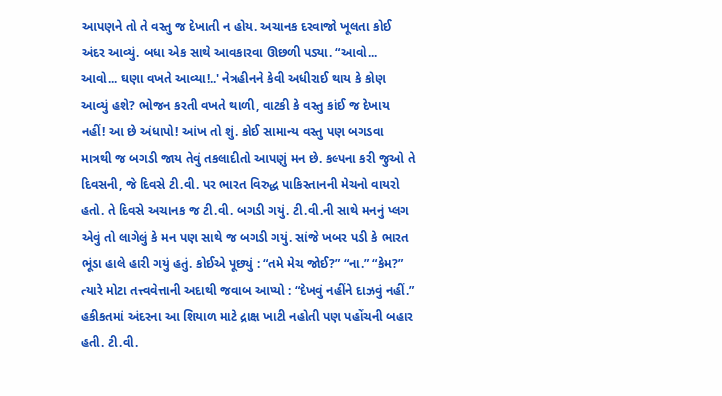આપણને તો તે વસ્તુ જ દેખાતી ન હોય. અચાનક દરવાજો ખૂલતા કોઈ અંદર આવ્યું. બધા એક સાથે આવકારવા ઊછળી પડ્યા. “આવો... આવો... ઘણા વખતે આવ્યા!..' નેત્રહીનને કેવી અધીરાઈ થાય કે કોણ આવ્યું હશે? ભોજન કરતી વખતે થાળી, વાટકી કે વસ્તુ કાંઈ જ દેખાય નહીં! આ છે અંધાપો! આંખ તો શું. કોઈ સામાન્ય વસ્તુ પણ બગડવા માત્રથી જ બગડી જાય તેવું તકલાદીતો આપણું મન છે. કલ્પના કરી જુઓ તે દિવસની, જે દિવસે ટી.વી. પર ભારત વિરુદ્ધ પાકિસ્તાનની મેચનો વાયરો હતો. તે દિવસે અચાનક જ ટી.વી. બગડી ગયું. ટી.વી.ની સાથે મનનું પ્લગ એવું તો લાગેલું કે મન પણ સાથે જ બગડી ગયું. સાંજે ખબર પડી કે ભારત ભૂંડા હાલે હારી ગયું હતું. કોઈએ પૂછ્યું : “તમે મેચ જોઈ?” “ના.” “કેમ?” ત્યારે મોટા તત્ત્વવેત્તાની અદાથી જવાબ આપ્યો : “દેખવું નહીંને દાઝવું નહીં.” હકીકતમાં અંદરના આ શિયાળ માટે દ્રાક્ષ ખાટી નહોતી પણ પહોંચની બહાર હતી. ટી.વી.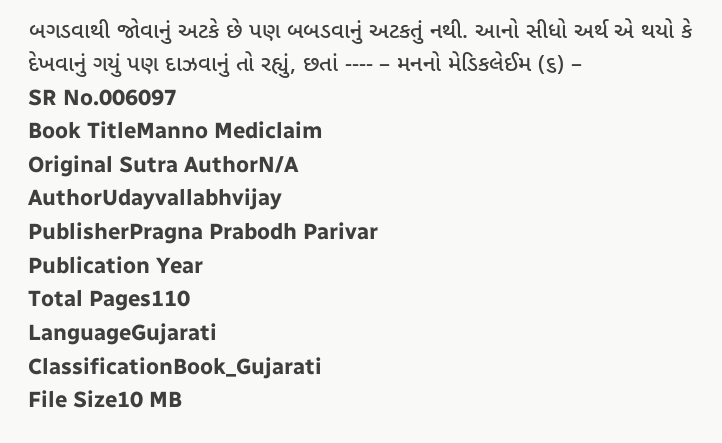બગડવાથી જોવાનું અટકે છે પણ બબડવાનું અટકતું નથી. આનો સીધો અર્થ એ થયો કે દેખવાનું ગયું પણ દાઝવાનું તો રહ્યું, છતાં ---- – મનનો મેડિકલેઈમ (૬) –
SR No.006097
Book TitleManno Mediclaim
Original Sutra AuthorN/A
AuthorUdayvallabhvijay
PublisherPragna Prabodh Parivar
Publication Year
Total Pages110
LanguageGujarati
ClassificationBook_Gujarati
File Size10 MB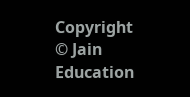Copyright © Jain Education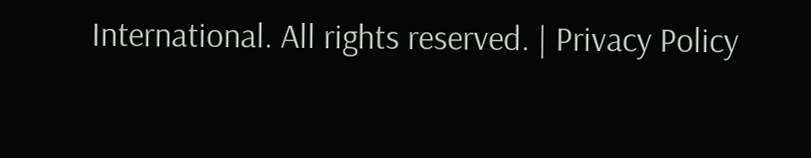International. All rights reserved. | Privacy Policy